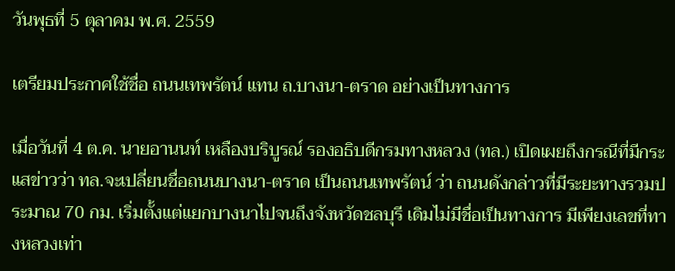วันพุธที่ 5 ตุลาคม พ.ศ. 2559

เตรียมประกาศใช้ชื่อ ถนนเทพรัตน์ แทน ถ.บางนา-ตราด อย่างเป็นทางการ

เมื่อวันที่ 4 ต.ค. นายอานนท์ เหลืองบริบูรณ์ รองอธิบดีกรมทางหลวง (ทล.) เปิดเผยถึงกรณีที่มีกระแสข่าวว่า ทล.จะเปลี่ยนชื่อถนนบางนา-ตราด เป็นถนนเทพรัตน์ ว่า ถนนดังกล่าวที่มีระยะทางรวมประมาณ 70 กม. เริ่มตั้งแต่แยกบางนาไปจนถึงจังหวัดชลบุรี เดิมไม่มีชื่อเป็นทางการ มีเพียงเลขที่ทางหลวงเท่า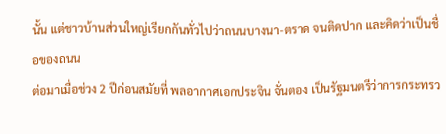นั้น แต่ชาวบ้านส่วนใหญ่เรียกกันทั่วไปว่าถนนบางนา-ตราด จนติดปาก และคิดว่าเป็นชื่อของถนน
ต่อมาเมื่อช่วง 2 ปีก่อนสมัยที่ พลอากาศเอกประจิน จั่นตอง เป็นรัฐมนตรีว่าการกระทรว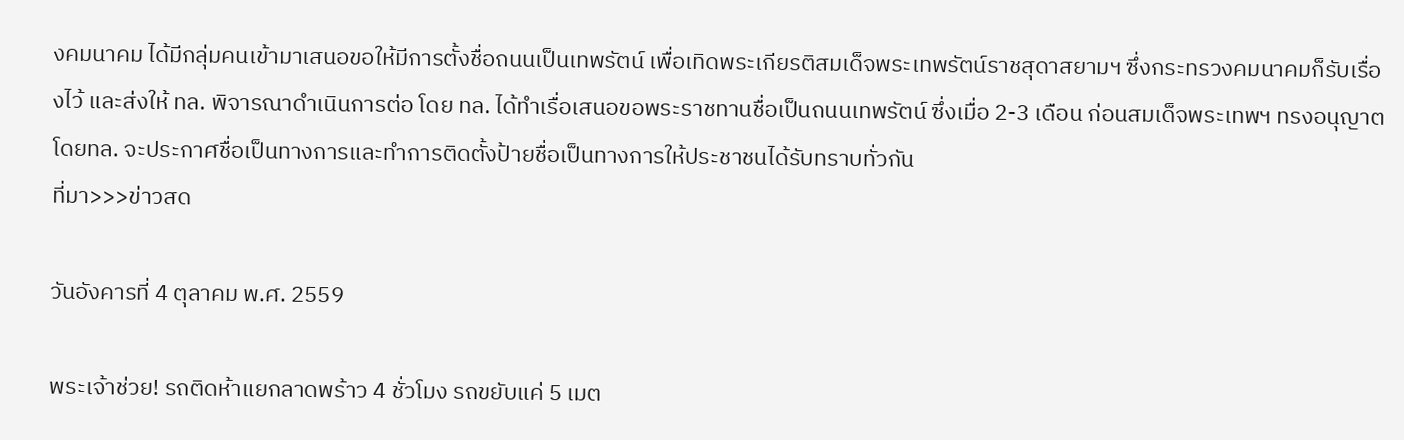งคมนาคม ได้มีกลุ่มคนเข้ามาเสนอขอให้มีการตั้งชื่อถนนเป็นเทพรัตน์ เพื่อเทิดพระเกียรติสมเด็จพระเทพรัตน์ราชสุดาสยามฯ ซึ่งกระทรวงคมนาคมก็รับเรื่องไว้ และส่งให้ ทล. พิจารณาดำเนินการต่อ โดย ทล. ได้ทำเรื่อเสนอขอพระราชทานชื่อเป็นถนนเทพรัตน์ ซึ่งเมื่อ 2-3 เดือน ก่อนสมเด็จพระเทพฯ ทรงอนุญาต โดยทล. จะประกาศชื่อเป็นทางการและทำการติดตั้งป้ายชื่อเป็นทางการให้ประชาชนได้รับทราบทั่วกัน
ที่มา>>>ข่าวสด

วันอังคารที่ 4 ตุลาคม พ.ศ. 2559

พระเจ้าช่วย! รถติดห้าแยกลาดพร้าว 4 ชั่วโมง รถขยับแค่ 5 เมต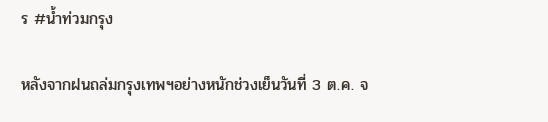ร #น้ำท่วมกรุง

หลังจากฝนถล่มกรุงเทพฯอย่างหนักช่วงเย็นวันที่ 3 ต.ค. จ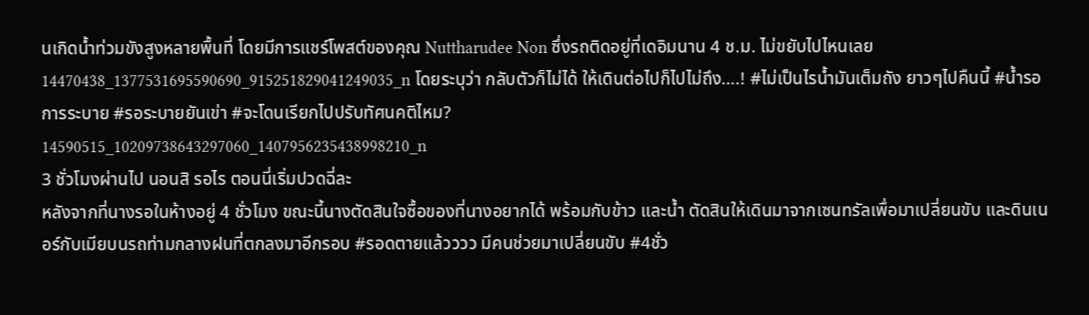นเกิดน้ำท่วมขังสูงหลายพื้นที่ โดยมีการแชร์โพสต์ของคุณ Nuttharudee Non ซึ่งรถติดอยู่ที่เดอิมนาน 4 ช.ม. ไม่ขยับไปไหนเลย14470438_1377531695590690_915251829041249035_n โดยระบุว่า กลับตัวก็ไม่ได้ ให้เดินต่อไปก็ไปไม่ถึง….! #ไม่เป็นไรน้ำมันเต็มถัง ยาวๆไปคืนนี้ #น้ำรอการระบาย #รอระบายยันเข่า #จะโดนเรียกไปปรับทัศนคติไหม?
14590515_10209738643297060_1407956235438998210_n
3 ชั่วโมงผ่านไป นอนสิ รอไร ตอนนี่เริ่มปวดฉี่ละ
หลังจากที่นางรอในห้างอยู่ 4 ชั่วโมง ขณะนี้นางตัดสินใจซื้อของที่นางอยากได้ พร้อมกับข้าว และน้ำ ตัดสินให้เดินมาจากเซนทรัลเพื่อมาเปลี่ยนขับ และดินเนอร์กับเมียบนรถท่ามกลางฝนที่ตกลงมาอีกรอบ #รอดตายแล้วววว มีคนช่วยมาเปลี่ยนขับ #4ชั่ว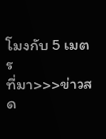โมงกับ 5 เมตร
ที่มา>>>ข่าวสด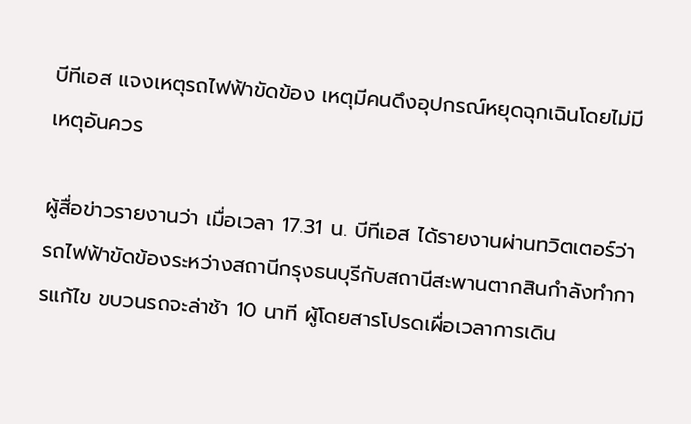บีทีเอส แจงเหตุรถไฟฟ้าขัดข้อง เหตุมีคนดึงอุปกรณ์หยุดฉุกเฉินโดยไม่มีเหตุอันควร

ผู้สื่อข่าวรายงานว่า เมื่อเวลา 17.31 น. บีทีเอส ได้รายงานผ่านทวิตเตอร์ว่า รถไฟฟ้าขัดข้องระหว่างสถานีกรุงธนบุรีกับสถานีสะพานตากสินกำลังทำการแก้ไข ขบวนรถจะล่าช้า 10 นาที ผู้โดยสารโปรดเผื่อเวลาการเดิน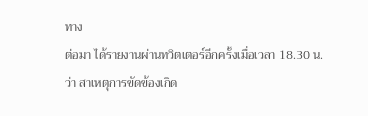ทาง
ต่อมา ได้รายงานผ่านทวิตเตอร์อีกครั้งเมื่อเวลา 18.30 น.ว่า สาเหตุการขัดข้องเกิด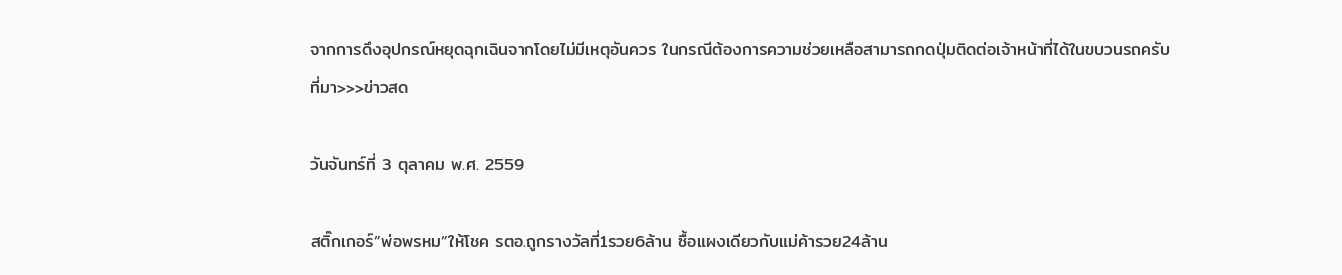จากการดึงอุปกรณ์หยุดฉุกเฉินจากโดยไม่มีเหตุอันควร ในกรณีต้องการความช่วยเหลือสามารถกดปุ่มติดต่อเจ้าหน้าที่ได้ในขบวนรถครับ
ที่มา>>>ข่าวสด

วันจันทร์ที่ 3 ตุลาคม พ.ศ. 2559

สติ๊กเกอร์”พ่อพรหม”ให้โชค รตอ.ถูกรางวัลที่1รวย6ล้าน ซื้อแผงเดียวกับแม่ค้ารวย24ล้าน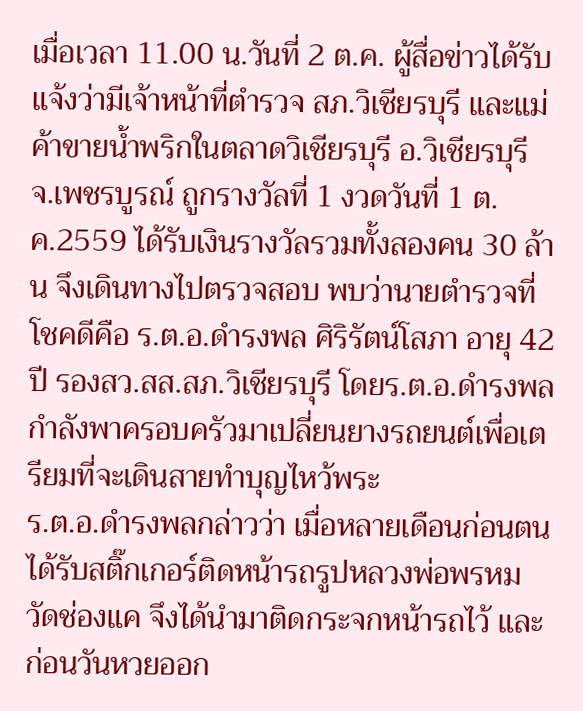เมื่อเวลา 11.00 น.วันที่ 2 ต.ค. ผู้สื่อข่าวได้รับแจ้งว่ามีเจ้าหน้าที่ตำรวจ สภ.วิเชียรบุรี และแม่ค้าขายน้ำพริกในตลาดวิเชียรบุรี อ.วิเชียรบุรี จ.เพชรบูรณ์ ถูกรางวัลที่ 1 งวดวันที่ 1 ต.ค.2559 ได้รับเงินรางวัลรวมทั้งสองคน 30 ล้าน จึงเดินทางไปตรวจสอบ พบว่านายตำรวจที่โชคดีคือ ร.ต.อ.ดำรงพล ศิริรัตน์โสภา อายุ 42 ปี รองสว.สส.สภ.วิเชียรบุรี โดยร.ต.อ.ดำรงพลกำลังพาครอบครัวมาเปลี่ยนยางรถยนต์เพื่อเตรียมที่จะเดินสายทำบุญไหว้พระ
ร.ต.อ.ดำรงพลกล่าวว่า เมื่อหลายเดือนก่อนตนได้รับสติ๊กเกอร์ติดหน้ารถรูปหลวงพ่อพรหม วัดช่องแค จึงได้นำมาติดกระจกหน้ารถไว้ และก่อนวันหวยออก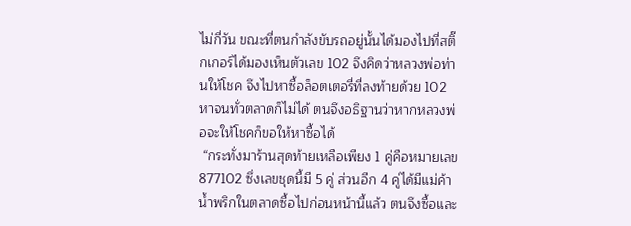ไม่กี่วัน ขณะที่ตนกำลังขับรถอยู่นั้นได้มองไปที่สติ๊กเกอร์ได้มองเห็นตัวเลข 102 จึงคิดว่าหลวงพ่อท่านให้โชค จึงไปหาซื้อล็อตเตอรี่ที่ลงท้ายด้วย 102 หาจนทั่วตลาดก็ไม่ได้ ตนจึงอธิฐานว่าหากหลวงพ่อจะให้โชคก็ขอให้หาซื้อได้
 “กระทั่งมาร้านสุดท้ายเหลือเพียง 1 คู่คือหมายเลข 877102 ซึ่งเลขชุดนี้มี 5 คู่ ส่วนอีก 4 คู่ได้มีแม่ค้าน้ำพริกในตลาดซื้อไปก่อนหน้านี้แล้ว ตนจึงซื้อและ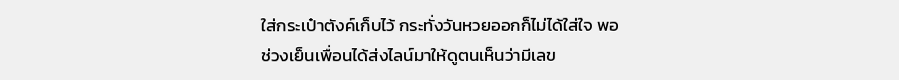ใส่กระเป๋าตังค์เก็บไว้ กระทั่งวันหวยออกก็ไม่ได้ใส่ใจ พอช่วงเย็นเพื่อนได้ส่งไลน์มาให้ดูตนเห็นว่ามีเลข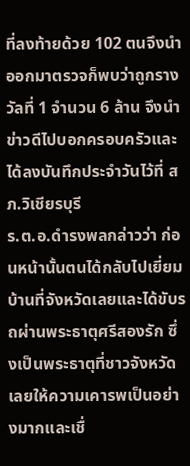ที่ลงท้ายด้วย 102 ตนจึงนำออกมาตรวจก็พบว่าถูกรางวัลที่ 1 จำนวน 6 ล้าน จึงนำข่าวดีไปบอกครอบครัวและได้ลงบันทึกประจำวันไว้ที่ สภ.วิเชียรบุรี
ร.ต.อ.ดำรงพลกล่าวว่า ก่อนหน้านั้นตนได้กลับไปเยี่ยมบ้านที่จังหวัดเลยและได้ขับรถผ่านพระธาตุศรีสองรัก ซึ่งเป็นพระธาตุที่ชาวจังหวัดเลยให้ความเคารพเป็นอย่างมากและเชื่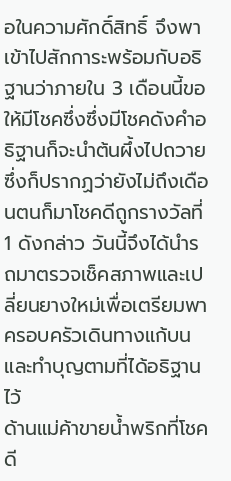อในความศักดิ์สิทธิ์ จึงพาเข้าไปสักการะพร้อมกับอธิฐานว่าภายใน 3 เดือนนี้ขอให้มีโชคซึ่งซึ่งมีโชคดังคำอธิฐานก็จะนำต้นผึ้งไปถวาย ซึ่งก็ปรากฏว่ายังไม่ถึงเดือนตนก็มาโชคดีถูกรางวัลที่ 1 ดังกล่าว วันนี้จึงได้นำรถมาตรวจเช็คสภาพและเปลี่ยนยางใหม่เพื่อเตรียมพาครอบครัวเดินทางแก้บนและทำบุญตามที่ได้อธิฐานไว้
ด้านแม่ค้าขายน้ำพริกที่โชคดี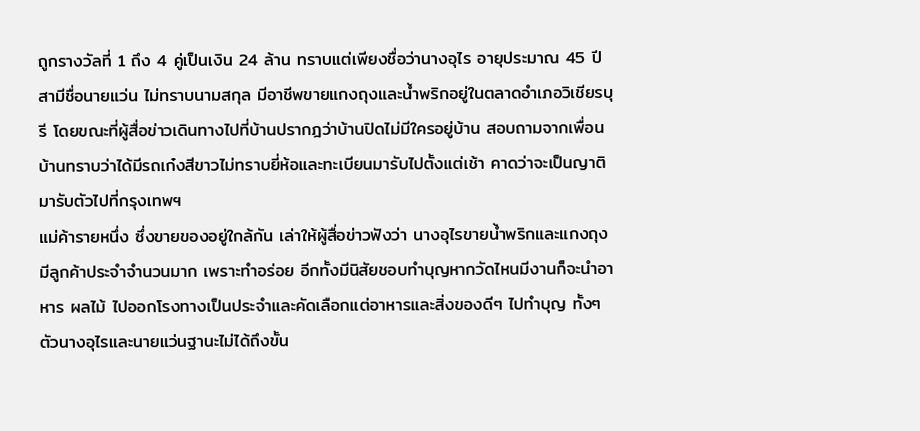ถูกรางวัลที่ 1 ถึง 4 คู่เป็นเงิน 24 ล้าน ทราบแต่เพียงชื่อว่านางอุไร อายุประมาณ 45 ปี สามีชื่อนายแว่น ไม่ทราบนามสกุล มีอาชีพขายแกงถุงและน้ำพริกอยู่ในตลาดอำเภอวิเชียรบุรี โดยขณะที่ผู้สื่อข่าวเดินทางไปที่บ้านปรากฎว่าบ้านปิดไม่มีใครอยู่บ้าน สอบถามจากเพื่อนบ้านทราบว่าได้มีรถเก๋งสีขาวไม่ทราบยี่ห้อและทะเบียนมารับไปตั้งแต่เช้า คาดว่าจะเป็นญาติมารับตัวไปที่กรุงเทพฯ
แม่ค้ารายหนึ่ง ซึ่งขายของอยู่ใกล้กัน เล่าให้ผู้สื่อข่าวฟังว่า นางอุไรขายน้ำพริกและแกงถุงมีลูกค้าประจำจำนวนมาก เพราะทำอร่อย อีกทั้งมีนิสัยชอบทำบุญหากวัดไหนมีงานก็จะนำอาหาร ผลไม้ ไปออกโรงทางเป็นประจำและคัดเลือกแต่อาหารและสิ่งของดีๆ ไปทำบุญ ทั้งๆตัวนางอุไรและนายแว่นฐานะไม่ได้ถึงขั้น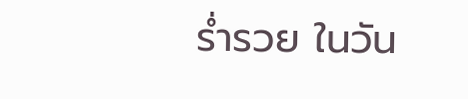ร่ำรวย ในวัน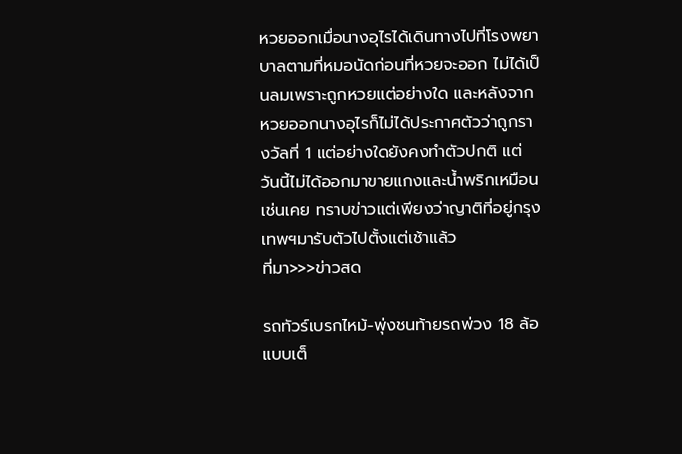หวยออกเมื่อนางอุไรได้เดินทางไปที่โรงพยาบาลตามที่หมอนัดก่อนที่หวยจะออก ไม่ได้เป็นลมเพราะถูกหวยแต่อย่างใด และหลังจากหวยออกนางอุไรก็ไม่ได้ประกาศตัวว่าถูกรางวัลที่ 1 แต่อย่างใดยังคงทำตัวปกติ แต่วันนี้ไม่ได้ออกมาขายแกงและน้ำพริกเหมือนเช่นเคย ทราบข่าวแต่เพียงว่าญาติที่อยู่กรุงเทพฯมารับตัวไปตั้งแต่เช้าแล้ว
ที่มา>>>ข่าวสด

รถทัวร์เบรกไหม้-พุ่งชนท้ายรถพ่วง 18 ล้อแบบเต็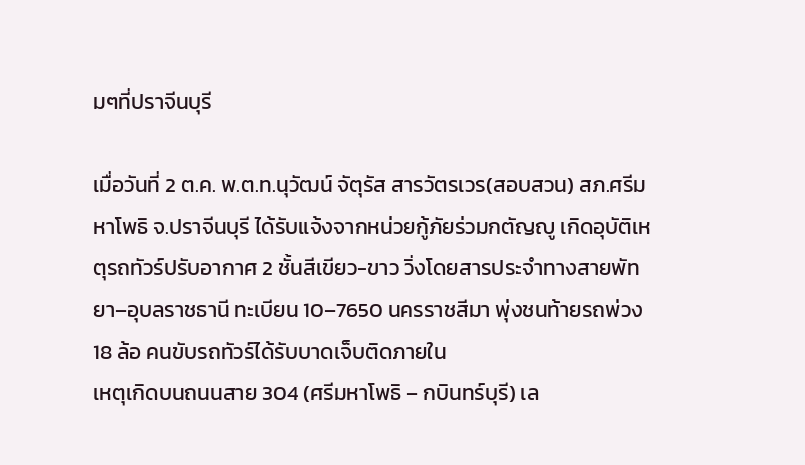มๆที่ปราจีนบุรี

เมื่อวันที่ 2 ต.ค. พ.ต.ท.นุวัฒน์ จัตุรัส สารวัตรเวร(สอบสวน) สภ.ศรีมหาโพธิ จ.ปราจีนบุรี ได้รับแจ้งจากหน่วยกู้ภัยร่วมกตัญญู เกิดอุบัติเหตุรถทัวร์ปรับอากาศ 2 ชั้นสีเขียว-ขาว วิ่งโดยสารประจำทางสายพัทยา–อุบลราชธานี ทะเบียน 10–7650 นครราชสีมา พุ่งชนท้ายรถพ่วง 18 ล้อ คนขับรถทัวร์ได้รับบาดเจ็บติดภายใน
เหตุเกิดบนถนนสาย 304 (ศรีมหาโพธิ – กบินทร์บุรี) เล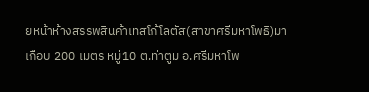ยหน้าห้างสรรพสินค้าเทสโก้โลตัส(สาขาศรีมหาโพธิ)มาเกือบ 200 เมตร หมู่10 ต.ท่าตูม อ.ศรีมหาโพ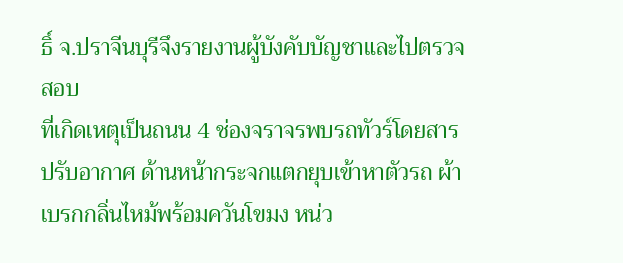ธิ์ จ.ปราจีนบุรีจึงรายงานผู้บังคับบัญชาและไปตรวจสอบ
ที่เกิดเหตุเป็นถนน 4 ช่องจราจรพบรถทัวร์โดยสารปรับอากาศ ด้านหน้ากระจกแตกยุบเข้าหาตัวรถ ผ้าเบรกกลิ่นไหม้พร้อมควันโขมง หน่ว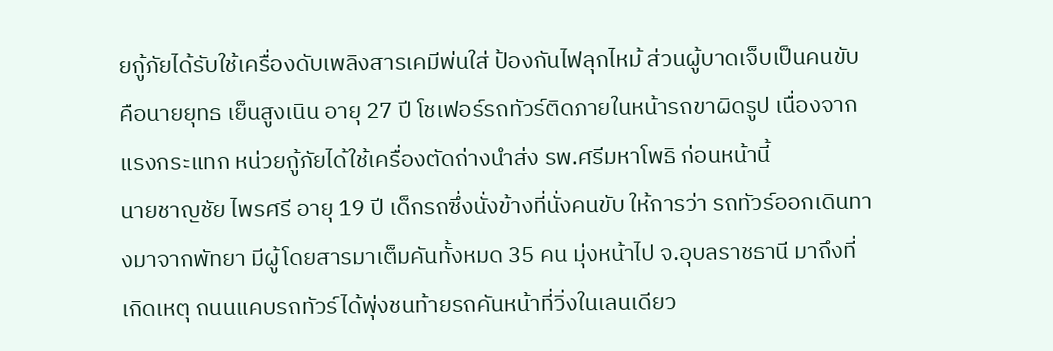ยกู้ภัยได้รับใช้เครื่องดับเพลิงสารเคมีพ่นใส่ ป้องกันไฟลุกไหม้ ส่วนผู้บาดเจ็บเป็นคนขับคือนายยุทธ เย็นสูงเนิน อายุ 27 ปี โชเฟอร์รถทัวร์ติดภายในหน้ารถขาผิดรูป เนื่องจากแรงกระแทก หน่วยกู้ภัยได้ใช้เครื่องตัดถ่างนำส่ง รพ.ศรีมหาโพธิ ก่อนหน้านี้
นายชาญชัย ไพรศรี อายุ 19 ปี เด็กรถซึ่งนั่งข้างที่นั่งคนขับ ให้การว่า รถทัวร์ออกเดินทางมาจากพัทยา มีผู้โดยสารมาเต็มคันทั้งหมด 35 คน มุ่งหน้าไป จ.อุบลราชธานี มาถึงที่เกิดเหตุ ถนนแคบรถทัวร์ได้พุ่งชนท้ายรถคันหน้าที่วิ่งในเลนเดียว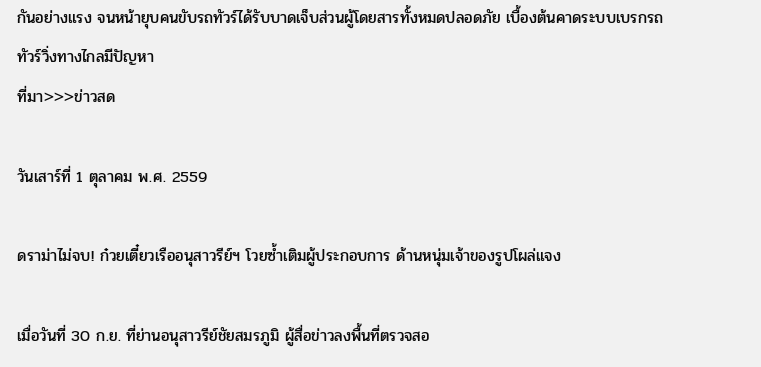กันอย่างแรง จนหน้ายุบคนขับรถทัวร์ได้รับบาดเจ็บส่วนผู้โดยสารทั้งหมดปลอดภัย เบื้องต้นคาดระบบเบรกรถทัวร์วิ่งทางไกลมีปัญหา
ที่มา>>>ข่าวสด

วันเสาร์ที่ 1 ตุลาคม พ.ศ. 2559

ดราม่าไม่จบ! ก๋วยเตี๋ยวเรืออนุสาวรีย์ฯ โวยซ้ำเติมผู้ประกอบการ ด้านหนุ่มเจ้าของรูปโผล่แจง

เมื่อวันที่ 30 ก.ย. ที่ย่านอนุสาวรีย์ชัยสมรภูมิ ผู้สื่อข่าวลงพื้นที่ตรวจสอ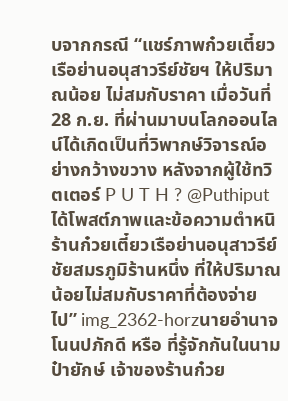บจากกรณี “แชร์ภาพก๋วยเตี๋ยวเรือย่านอนุสาวรีย์ชัยฯ ให้ปริมาณน้อย ไม่สมกับราคา เมื่อวันที่ 28 ก.ย. ที่ผ่านมาบนโลกออนไลน์ได้เกิดเป็นที่วิพากษ์วิจารณ์อย่างกว้างขวาง หลังจากผู้ใช้ทวิตเตอร์ P U T H ? @Puthiput ได้โพสต์ภาพและข้อความตำหนิร้านก๋วยเตี๋ยวเรือย่านอนุสาวรีย์ชัยสมรภูมิร้านหนึ่ง ที่ให้ปริมาณน้อยไม่สมกับราคาที่ต้องจ่ายไป” img_2362-horzนายอำนาจ โนนปภักดี หรือ ที่รู้จักกันในนาม ป๋ายักษ์ เจ้าของร้านก๋วย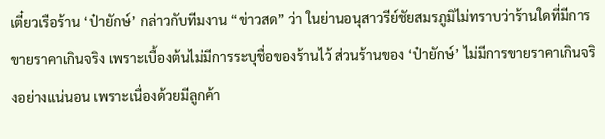เตี๋ยวเรือร้าน ‘ป๋ายักษ์’ กล่าวกับทีมงาน “ข่าวสด” ว่า ในย่านอนุสาวรีย์ชัยสมรภูมิไม่ทราบว่าร้านใดที่มีการขายราคาเกินจริง เพราะเบื้องต้นไม่มีการระบุชื่อของร้านไว้ ส่วนร้านของ ‘ป๋ายักษ์’ ไม่มีการขายราคาเกินจริงอย่างแน่นอน เพราะเนื่องด้วยมีลูกค้า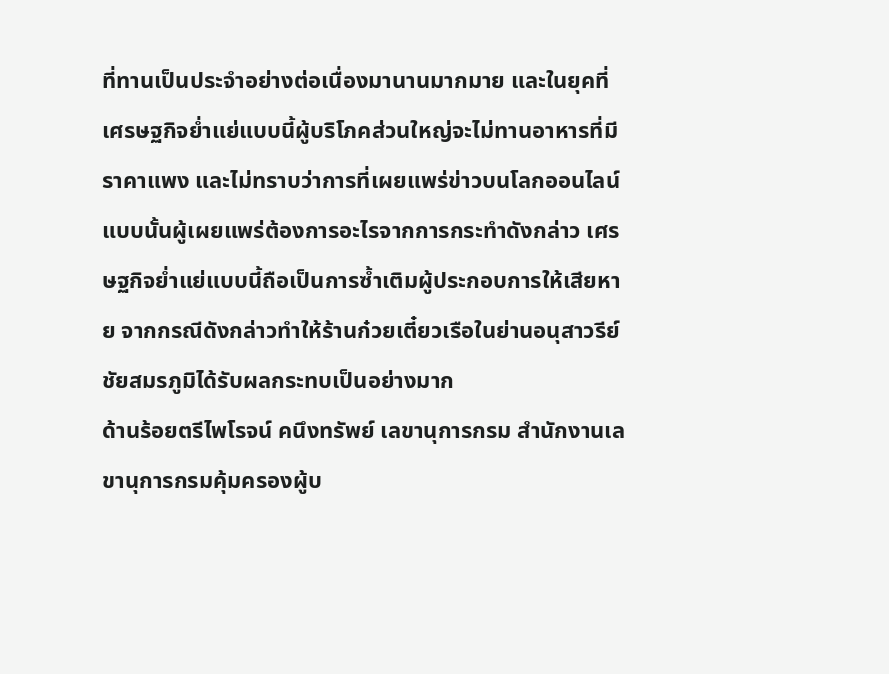ที่ทานเป็นประจำอย่างต่อเนื่องมานานมากมาย และในยุคที่เศรษฐกิจย่ำแย่แบบนี้ผู้บริโภคส่วนใหญ่จะไม่ทานอาหารที่มีราคาแพง และไม่ทราบว่าการที่เผยแพร่ข่าวบนโลกออนไลน์แบบนั้นผู้เผยแพร่ต้องการอะไรจากการกระทำดังกล่าว เศรษฐกิจย่ำแย่แบบนี้ถือเป็นการซ้ำเติมผู้ประกอบการให้เสียหาย จากกรณีดังกล่าวทำให้ร้านก๋วยเตี๋ยวเรือในย่านอนุสาวรีย์ชัยสมรภูมิได้รับผลกระทบเป็นอย่างมาก
ด้านร้อยตรีไพโรจน์ คนึงทรัพย์ เลขานุการกรม สำนักงานเลขานุการกรมคุ้มครองผู้บ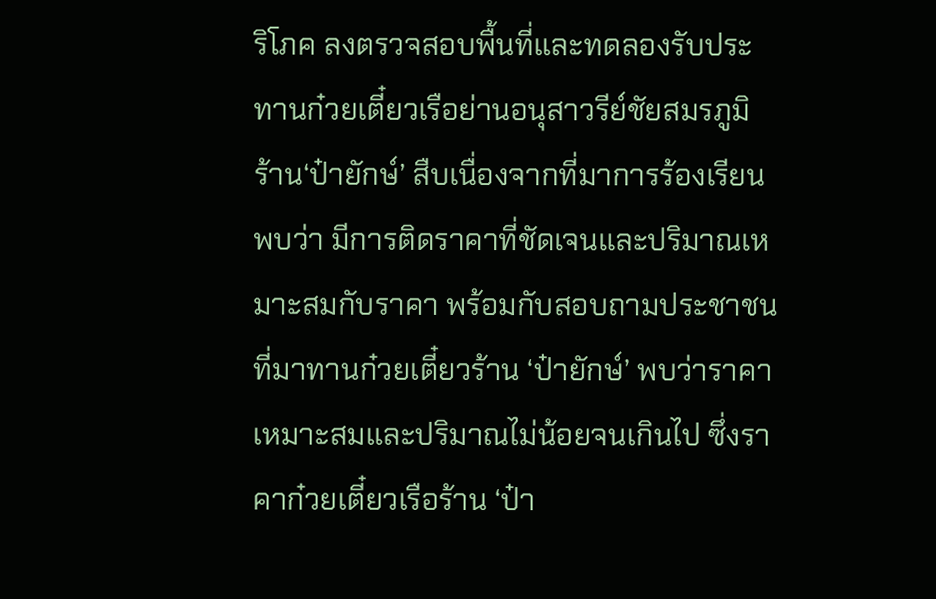ริโภค ลงตรวจสอบพื้นที่และทดลองรับประทานก๋วยเตี๋ยวเรือย่านอนุสาวรีย์ชัยสมรภูมิ ร้าน‘ป๋ายักษ์’ สืบเนื่องจากที่มาการร้องเรียน พบว่า มีการติดราคาที่ชัดเจนและปริมาณเหมาะสมกับราคา พร้อมกับสอบถามประชาชนที่มาทานก๋วยเตี๋ยวร้าน ‘ป๋ายักษ์’ พบว่าราคาเหมาะสมและปริมาณไม่น้อยจนเกินไป ซึ่งราคาก๋วยเตี๋ยวเรือร้าน ‘ป๋า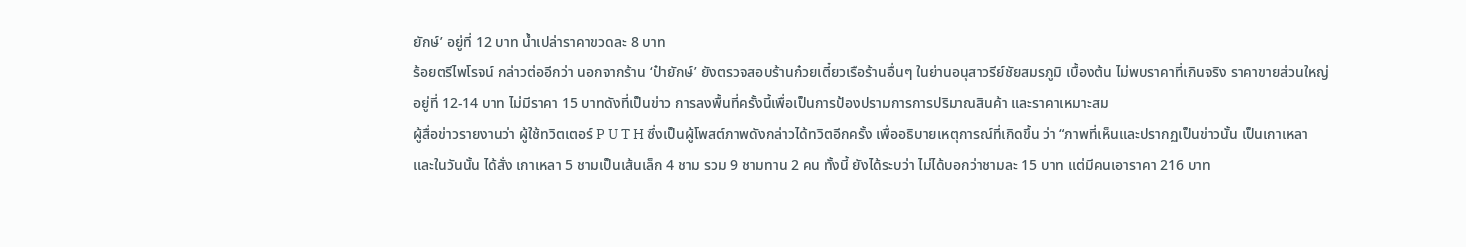ยักษ์’ อยู่ที่ 12 บาท น้ำเปล่าราคาขวดละ 8 บาท
ร้อยตรีไพโรจน์ กล่าวต่ออีกว่า นอกจากร้าน ‘ป๋ายักษ์’ ยังตรวจสอบร้านก๋วยเตี๋ยวเรือร้านอื่นๆ ในย่านอนุสาวรีย์ชัยสมรภูมิ เบื้องต้น ไม่พบราคาที่เกินจริง ราคาขายส่วนใหญ่อยู่ที่ 12-14 บาท ไม่มีราคา 15 บาทดังที่เป็นข่าว การลงพื้นที่ครั้งนี้เพื่อเป็นการป้องปรามการการปริมาณสินค้า และราคาเหมาะสม
ผู้สื่อข่าวรายงานว่า ผู้ใช้ทวิตเตอร์ P U T H ซึ่งเป็นผู้โพสต์ภาพดังกล่าวได้ทวิตอีกครั้ง เพื่ออธิบายเหตุการณ์ที่เกิดขึ้น ว่า “ภาพที่เห็นและปรากฏเป็นข่าวนั้น เป็นเกาเหลา และในวันนั้น ได้สั่ง เกาเหลา 5 ชามเป็นเส้นเล็ก 4 ชาม รวม 9 ชามทาน 2 คน ทั้งนี้ ยังได้ระบว่า ไม่ได้บอกว่าชามละ 15 บาท แต่มีคนเอาราคา 216 บาท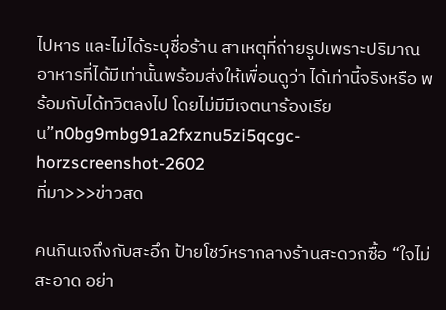ไปหาร และไม่ได้ระบุชื่อร้าน สาเหตุที่ถ่ายรูปเพราะปริมาณอาหารที่ได้มีเท่านั้นพร้อมส่งให้เพื่อนดูว่า ได้เท่านี้จริงหรือ พร้อมกับได้ทวิตลงไป โดยไม่มีมีเจตนาร้องเรียน”n0bg9mbg91a2fxznu5zi5qcgc-horzscreenshot-2602
ที่มา>>>ข่าวสด

คนกินเจถึงกับสะอึก ป้ายโชว์หรากลางร้านสะดวกซื้อ “ใจไม่สะอาด อย่า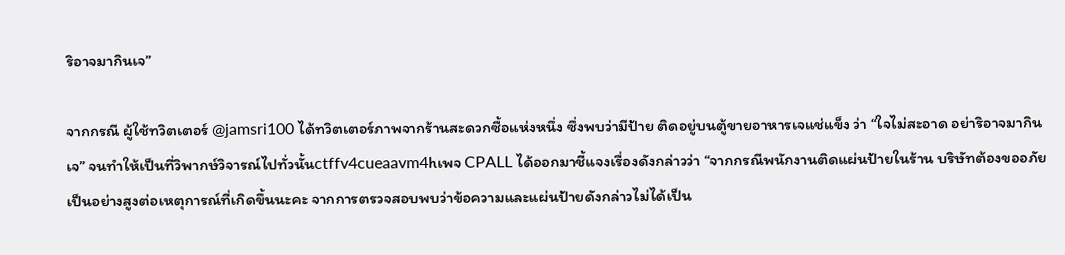ริอาจมากินเจ”

จากกรณี ผู้ใช้ทวิตเตอร์ @jamsri100 ได้ทวิตเตอร์ภาพจากร้านสะดวกซื้อแห่งหนึ่ง ซึ่งพบว่ามีป้าย ติดอยู่บนตู้ขายอาหารเจแช่แข็ง ว่า “ใจไม่สะอาด อย่าริอาจมากินเจ” จนทำให้เป็นที่วิพากษ์วิจารณ์ไปทั่วนั้นctffv4cueaavm4hเพจ CPALL ได้ออกมาชี้แจงเรื่องดังกล่าวว่า “จากกรณีพนักงานติดแผ่นป้ายในร้าน บริษัทต้องขออภัยเป็นอย่างสูงต่อเหตุการณ์ที่เกิดขึ้นนะคะ จากการตรวจสอบพบว่าข้อความและแผ่นป้ายดังกล่าวไม่ได้เป็น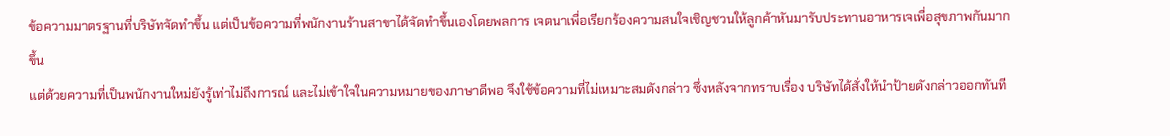ข้อความมาตรฐานที่บริษัทจัดทำขึ้น แต่เป็นข้อความที่พนักงานร้านสาขาได้จัดทำขึ้นเองโดยพลการ เจตนาเพื่อเรียกร้องความสนใจเชิญชวนให้ลูกค้าหันมารับประทานอาหารเจเพื่อสุขภาพกันมากขึ้น
แต่ด้วยความที่เป็นพนักงานใหม่ยังรู้เท่าไม่ถึงการณ์ และไม่เข้าใจในความหมายของภาษาดีพอ จึงใช้ข้อความที่ไม่เหมาะสมดังกล่าว ซึ่งหลังจากทราบเรื่อง บริษัทได้สั่งให้นำป้ายดังกล่าวออกทันที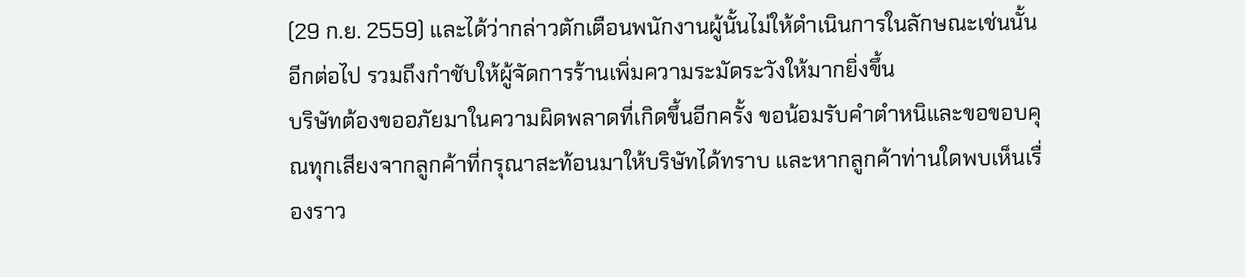(29 ก.ย. 2559) และได้ว่ากล่าวตักเตือนพนักงานผู้นั้นไม่ให้ดำเนินการในลักษณะเช่นนั้นอีกต่อไป รวมถึงกำชับให้ผู้จัดการร้านเพิ่มความระมัดระวังให้มากยิ่งขึ้น
บริษัทต้องขออภัยมาในความผิดพลาดที่เกิดขึ้นอีกครั้ง ขอน้อมรับคำตำหนิและขอขอบคุณทุกเสียงจากลูกค้าที่กรุณาสะท้อนมาให้บริษัทได้ทราบ และหากลูกค้าท่านใดพบเห็นเรื่องราว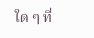ใด ๆ ที่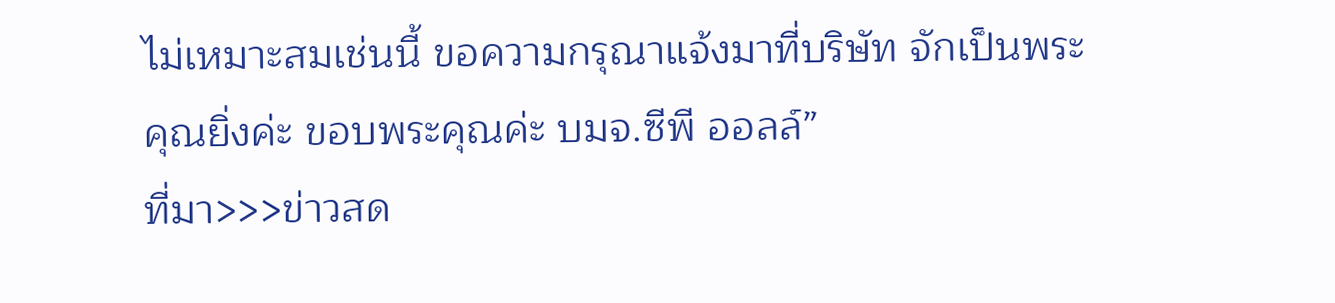ไม่เหมาะสมเช่นนี้ ขอความกรุณาแจ้งมาที่บริษัท จักเป็นพระคุณยิ่งค่ะ ขอบพระคุณค่ะ บมจ.ซีพี ออลล์”
ที่มา>>>ข่าวสด